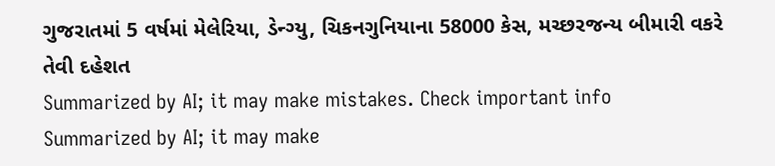ગુજરાતમાં 5 વર્ષમાં મેલેરિયા, ડેન્ગ્યુ, ચિકનગુનિયાના 58000 કેસ, મચ્છરજન્ય બીમારી વકરે તેવી દહેશત
Summarized by AI; it may make mistakes. Check important info
Summarized by AI; it may make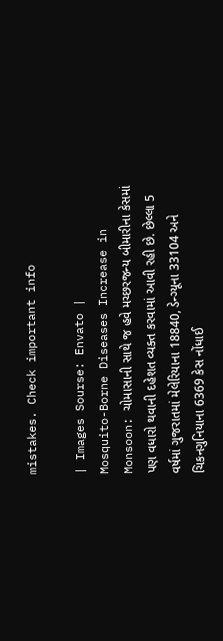mistakes. Check important info

| Images Sourse: Envato |
Mosquito-Borne Diseases Increase in Monsoon: ચોમાસાની સાથે જ હવે મચ્છરજન્ય બીમારીના કેસમાં પણ વધારો થવાની દહેશત વ્યક્ત કરવામાં આવી રહી છે. છેલ્લા 5 વર્ષમાં ગુજરાતમાં મેલેરિયાના 18840, ડેન્ગ્યૂના 33104 અને ચિકનગુનિયાના 6369 કેસ નોંધાઈ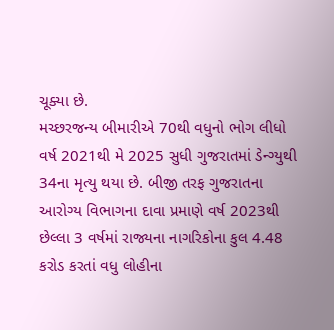ચૂક્યા છે.
મચ્છરજન્ય બીમારીએ 70થી વધુનો ભોગ લીધો
વર્ષ 2021થી મે 2025 સુધી ગુજરાતમાં ડેન્ગ્યુથી 34ના મૃત્યુ થયા છે. બીજી તરફ ગુજરાતના આરોગ્ય વિભાગના દાવા પ્રમાણે વર્ષ 2023થી છેલ્લા 3 વર્ષમાં રાજ્યના નાગરિકોના કુલ 4.48 કરોડ કરતાં વધુ લોહીના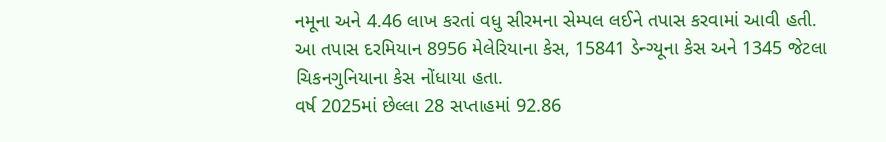નમૂના અને 4.46 લાખ કરતાં વધુ સીરમના સેમ્પલ લઈને તપાસ કરવામાં આવી હતી. આ તપાસ દરમિયાન 8956 મેલેરિયાના કેસ, 15841 ડેન્ગ્યૂના કેસ અને 1345 જેટલા ચિકનગુનિયાના કેસ નોંધાયા હતા.
વર્ષ 2025માં છેલ્લા 28 સપ્તાહમાં 92.86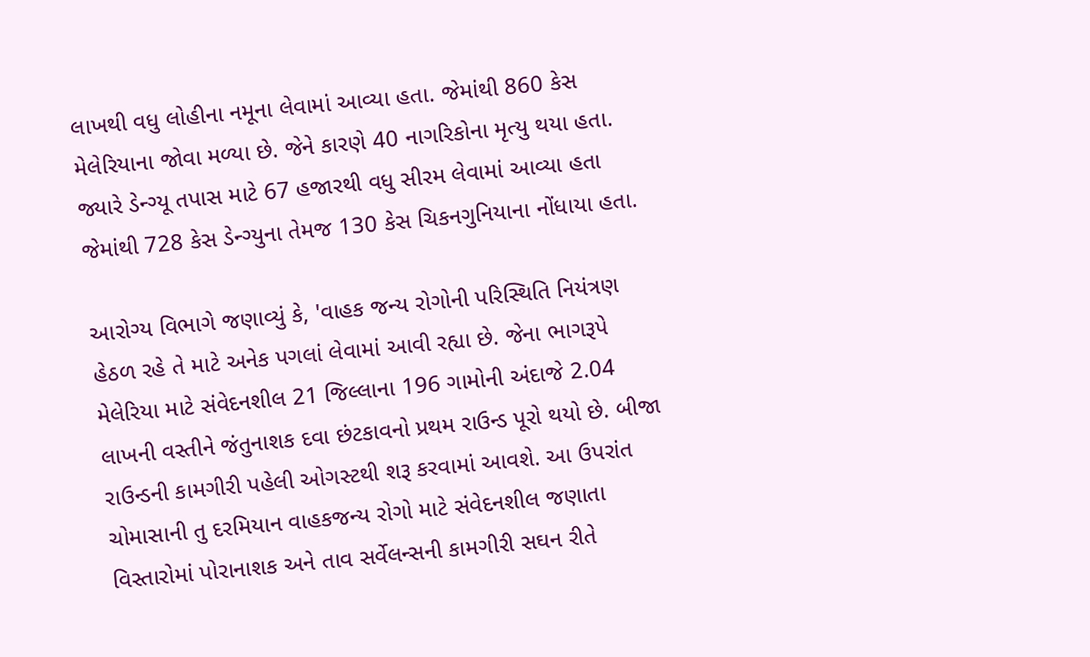લાખથી વધુ લોહીના નમૂના લેવામાં આવ્યા હતા. જેમાંથી 860 કેસ મેલેરિયાના જોવા મળ્યા છે. જેને કારણે 40 નાગરિકોના મૃત્યુ થયા હતા. જ્યારે ડેન્ગ્યૂ તપાસ માટે 67 હજારથી વધુ સીરમ લેવામાં આવ્યા હતા જેમાંથી 728 કેસ ડેન્ગ્યુના તેમજ 130 કેસ ચિકનગુનિયાના નોંધાયા હતા.

આરોગ્ય વિભાગે જણાવ્યું કે, 'વાહક જન્ય રોગોની પરિસ્થિતિ નિયંત્રણ હેઠળ રહે તે માટે અનેક પગલાં લેવામાં આવી રહ્યા છે. જેના ભાગરૂપે મેલેરિયા માટે સંવેદનશીલ 21 જિલ્લાના 196 ગામોની અંદાજે 2.04 લાખની વસ્તીને જંતુનાશક દવા છંટકાવનો પ્રથમ રાઉન્ડ પૂરો થયો છે. બીજા રાઉન્ડની કામગીરી પહેલી ઓગસ્ટથી શરૂ કરવામાં આવશે. આ ઉપરાંત ચોમાસાની તુ દરમિયાન વાહકજન્ય રોગો માટે સંવેદનશીલ જણાતા વિસ્તારોમાં પોરાનાશક અને તાવ સર્વેલન્સની કામગીરી સઘન રીતે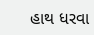હાથ ધરવા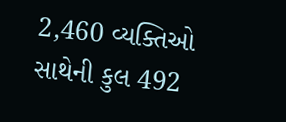2,460 વ્યક્તિઓ સાથેની કુલ 492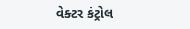વેક્ટર કંટ્રોલ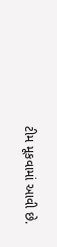ટીમ મૂકવામાં આવી છે.